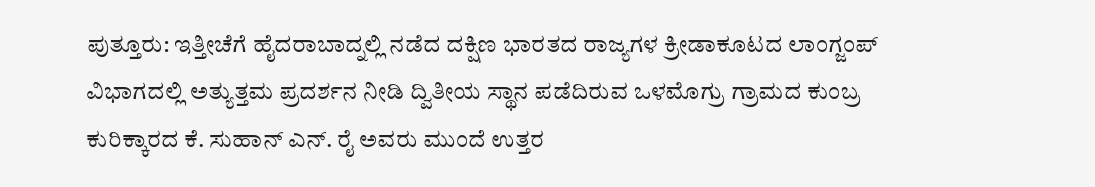ಪುತ್ತೂರು: ಇತ್ತೀಚೆಗೆ ಹೈದರಾಬಾದ್ನಲ್ಲಿ ನಡೆದ ದಕ್ಷಿಣ ಭಾರತದ ರಾಜ್ಯಗಳ ಕ್ರೀಡಾಕೂಟದ ಲಾಂಗ್ಜಂಪ್ ವಿಭಾಗದಲ್ಲಿ ಅತ್ಯುತ್ತಮ ಪ್ರದರ್ಶನ ನೀಡಿ ದ್ವಿತೀಯ ಸ್ಥಾನ ಪಡೆದಿರುವ ಒಳಮೊಗ್ರು ಗ್ರಾಮದ ಕುಂಬ್ರ ಕುರಿಕ್ಕಾರದ ಕೆ. ಸುಹಾನ್ ಎನ್. ರೈ ಅವರು ಮುಂದೆ ಉತ್ತರ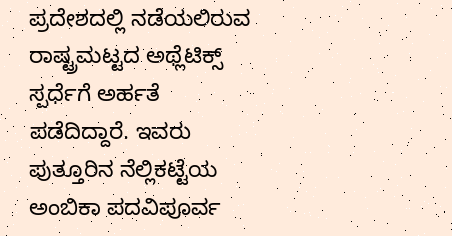ಪ್ರದೇಶದಲ್ಲಿ ನಡೆಯಲಿರುವ ರಾಷ್ಟ್ರಮಟ್ಟದ ಅಥ್ಲೆಟಿಕ್ಸ್ ಸ್ಪರ್ಧೆಗೆ ಅರ್ಹತೆ ಪಡೆದಿದ್ದಾರೆ. ಇವರು ಪುತ್ತೂರಿನ ನೆಲ್ಲಿಕಟ್ಟೆಯ ಅಂಬಿಕಾ ಪದವಿಪೂರ್ವ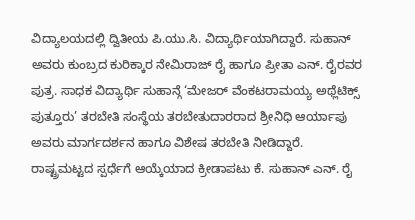ವಿದ್ಯಾಲಯದಲ್ಲಿ ದ್ವಿತೀಯ ಪಿ.ಯು.ಸಿ. ವಿದ್ಯಾರ್ಥಿಯಾಗಿದ್ದಾರೆ. ಸುಹಾನ್ ಅವರು ಕುಂಬ್ರದ ಕುರಿಕ್ಕಾರ ನೇಮಿರಾಜ್ ರೈ ಹಾಗೂ ಪ್ರೀತಾ ಎನ್. ರೈರವರ ಪುತ್ರ. ಸಾಧಕ ವಿದ್ಯಾರ್ಥಿ ಸುಹಾನ್ಗೆ ‘ಮೇಜರ್ ವೆಂಕಟರಾಮಯ್ಯ ಅಥ್ಲೆಟಿಕ್ಸ್ ಪುತ್ತೂರು’ ತರಬೇತಿ ಸಂಸ್ಥೆಯ ತರಬೇತುದಾರರಾದ ಶ್ರೀನಿಧಿ ಆರ್ಯಾಪು ಅವರು ಮಾರ್ಗದರ್ಶನ ಹಾಗೂ ವಿಶೇಷ ತರಬೇತಿ ನೀಡಿದ್ದಾರೆ. ರಾಷ್ಟ್ರಮಟ್ಟದ ಸ್ಪರ್ಧೆಗೆ ಆಯ್ಕೆಯಾದ ಕ್ರೀಡಾಪಟು ಕೆ. ಸುಹಾನ್ ಎನ್. ರೈ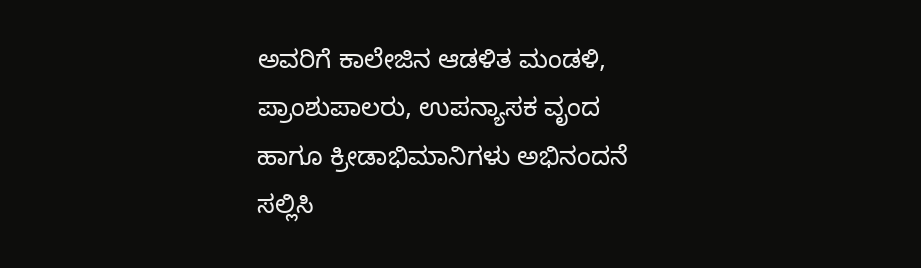ಅವರಿಗೆ ಕಾಲೇಜಿನ ಆಡಳಿತ ಮಂಡಳಿ, ಪ್ರಾಂಶುಪಾಲರು, ಉಪನ್ಯಾಸಕ ವೃಂದ ಹಾಗೂ ಕ್ರೀಡಾಭಿಮಾನಿಗಳು ಅಭಿನಂದನೆ ಸಲ್ಲಿಸಿ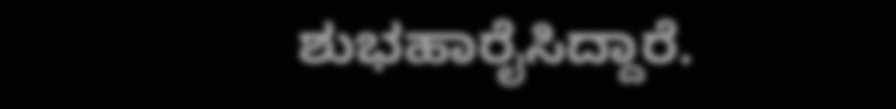ಶುಭಹಾರೈಸಿದ್ದಾರೆ.